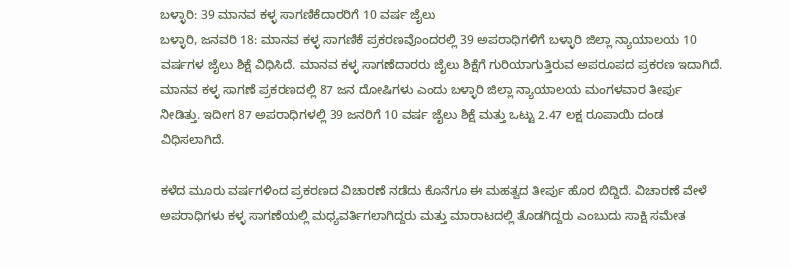ಬಳ್ಳಾರಿ: 39 ಮಾನವ ಕಳ್ಳ ಸಾಗಣಿಕೆದಾರರಿಗೆ 10 ವರ್ಷ ಜೈಲು
ಬಳ್ಳಾರಿ, ಜನವರಿ 18: ಮಾನವ ಕಳ್ಳ ಸಾಗಣಿಕೆ ಪ್ರಕರಣವೊಂದರಲ್ಲಿ 39 ಅಪರಾಧಿಗಳಿಗೆ ಬಳ್ಳಾರಿ ಜಿಲ್ಲಾ ನ್ಯಾಯಾಲಯ 10 ವರ್ಷಗಳ ಜೈಲು ಶಿಕ್ಷೆ ವಿಧಿಸಿದೆ. ಮಾನವ ಕಳ್ಳ ಸಾಗಣೆದಾರರು ಜೈಲು ಶಿಕ್ಷೆಗೆ ಗುರಿಯಾಗುತ್ತಿರುವ ಅಪರೂಪದ ಪ್ರಕರಣ ಇದಾಗಿದೆ.
ಮಾನವ ಕಳ್ಳ ಸಾಗಣೆ ಪ್ರಕರಣದಲ್ಲಿ 87 ಜನ ದೋಷಿಗಳು ಎಂದು ಬಳ್ಳಾರಿ ಜಿಲ್ಲಾ ನ್ಯಾಯಾಲಯ ಮಂಗಳವಾರ ತೀರ್ಪು ನೀಡಿತ್ತು. ಇದೀಗ 87 ಅಪರಾಧಿಗಳಲ್ಲಿ 39 ಜನರಿಗೆ 10 ವರ್ಷ ಜೈಲು ಶಿಕ್ಷೆ ಮತ್ತು ಒಟ್ಟು 2.47 ಲಕ್ಷ ರೂಪಾಯಿ ದಂಡ ವಿಧಿಸಲಾಗಿದೆ.

ಕಳೆದ ಮೂರು ವರ್ಷಗಳಿಂದ ಪ್ರಕರಣದ ವಿಚಾರಣೆ ನಡೆದು ಕೊನೆಗೂ ಈ ಮಹತ್ವದ ತೀರ್ಪು ಹೊರ ಬಿದ್ದಿದೆ. ವಿಚಾರಣೆ ವೇಳೆ ಅಪರಾಧಿಗಳು ಕಳ್ಳ ಸಾಗಣೆಯಲ್ಲಿ ಮಧ್ಯವರ್ತಿಗಲಾಗಿದ್ದರು ಮತ್ತು ಮಾರಾಟದಲ್ಲಿ ತೊಡಗಿದ್ದರು ಎಂಬುದು ಸಾಕ್ಷಿ ಸಮೇತ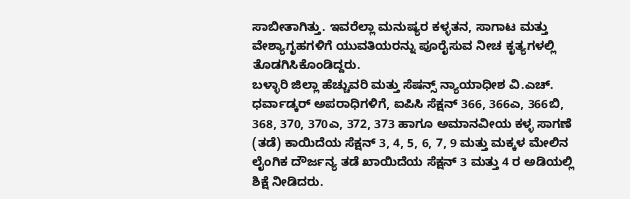ಸಾಬೀತಾಗಿತ್ತು. ಇವರೆಲ್ಲಾ ಮನುಷ್ಯರ ಕಳ್ಳತನ, ಸಾಗಾಟ ಮತ್ತು ವೇಶ್ಯಾಗೃಹಗಳಿಗೆ ಯುವತಿಯರನ್ನು ಪೂರೈಸುವ ನೀಚ ಕೃತ್ಯಗಳಲ್ಲಿ ತೊಡಗಿಸಿಕೊಂಡಿದ್ದರು.
ಬಳ್ಳಾರಿ ಜಿಲ್ಲಾ ಹೆಚ್ಚುವರಿ ಮತ್ತು ಸೆಷನ್ಸ್ ನ್ಯಾಯಾಧೀಶ ವಿ.ಎಚ್. ಧರ್ವಾಡ್ಕರ್ ಅಪರಾಧಿಗಳಿಗೆ, ಐಪಿಸಿ ಸೆಕ್ಷನ್ 366, 366ಎ, 366ಬಿ, 368, 370, 370ಎ, 372, 373 ಹಾಗೂ ಅಮಾನವೀಯ ಕಳ್ಳ ಸಾಗಣೆ (ತಡೆ) ಕಾಯಿದೆಯ ಸೆಕ್ಷನ್ 3, 4, 5, 6, 7, 9 ಮತ್ತು ಮಕ್ಕಳ ಮೇಲಿನ ಲೈಂಗಿಕ ದೌರ್ಜನ್ಯ ತಡೆ ಖಾಯಿದೆಯ ಸೆಕ್ಷನ್ 3 ಮತ್ತು 4 ರ ಅಡಿಯಲ್ಲಿ ಶಿಕ್ಷೆ ನೀಡಿದರು.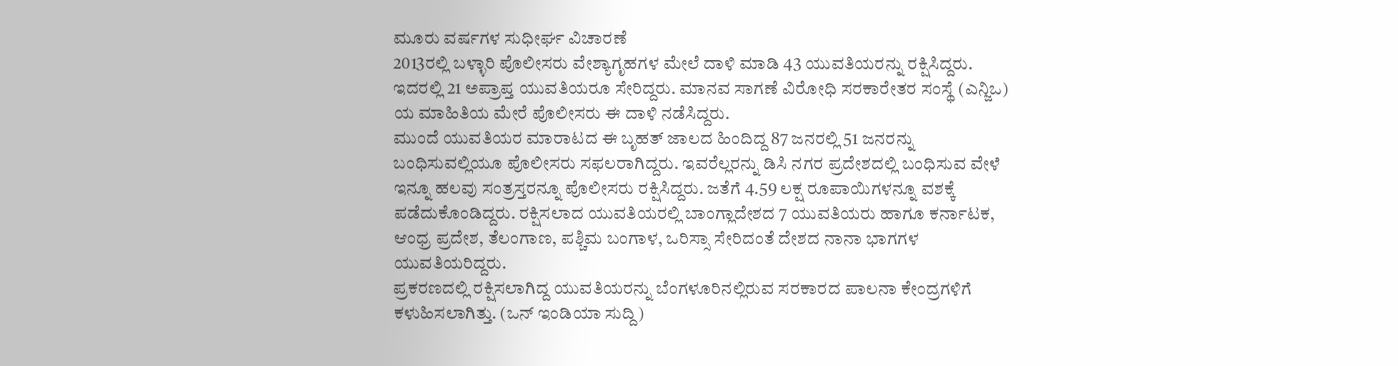ಮೂರು ವರ್ಷಗಳ ಸುಧೀರ್ಘ ವಿಚಾರಣೆ
2013ರಲ್ಲಿ ಬಳ್ಳಾರಿ ಪೊಲೀಸರು ವೇಶ್ಯಾಗೃಹಗಳ ಮೇಲೆ ದಾಳಿ ಮಾಡಿ 43 ಯುವತಿಯರನ್ನು ರಕ್ಷಿಸಿದ್ದರು. ಇದರಲ್ಲಿ 21 ಅಪ್ರಾಪ್ತ ಯುವತಿಯರೂ ಸೇರಿದ್ದರು. ಮಾನವ ಸಾಗಣೆ ವಿರೋಧಿ ಸರಕಾರೇತರ ಸಂಸ್ಥೆ (ಎನ್ಜಿಒ) ಯ ಮಾಹಿತಿಯ ಮೇರೆ ಪೊಲೀಸರು ಈ ದಾಳಿ ನಡೆಸಿದ್ದರು.
ಮುಂದೆ ಯುವತಿಯರ ಮಾರಾಟದ ಈ ಬೃಹತ್ ಜಾಲದ ಹಿಂದಿದ್ದ 87 ಜನರಲ್ಲಿ 51 ಜನರನ್ನು ಬಂಧಿಸುವಲ್ಲಿಯೂ ಪೊಲೀಸರು ಸಫಲರಾಗಿದ್ದರು. ಇವರೆಲ್ಲರನ್ನು ಡಿಸಿ ನಗರ ಪ್ರದೇಶದಲ್ಲಿ ಬಂಧಿಸುವ ವೇಳೆ ಇನ್ನೂ ಹಲವು ಸಂತ್ರಸ್ತರನ್ನೂ ಪೊಲೀಸರು ರಕ್ಷಿಸಿದ್ದರು. ಜತೆಗೆ 4.59 ಲಕ್ಷ ರೂಪಾಯಿಗಳನ್ನೂ ವಶಕ್ಕೆ ಪಡೆದುಕೊಂಡಿದ್ದರು. ರಕ್ಷಿಸಲಾದ ಯುವತಿಯರಲ್ಲಿ ಬಾಂಗ್ಲಾದೇಶದ 7 ಯುವತಿಯರು ಹಾಗೂ ಕರ್ನಾಟಕ, ಆಂಧ್ರ ಪ್ರದೇಶ, ತೆಲಂಗಾಣ, ಪಶ್ಚಿಮ ಬಂಗಾಳ, ಒರಿಸ್ಸಾ ಸೇರಿದಂತೆ ದೇಶದ ನಾನಾ ಭಾಗಗಳ ಯುವತಿಯರಿದ್ದರು.
ಪ್ರಕರಣದಲ್ಲಿ ರಕ್ಷಿಸಲಾಗಿದ್ದ ಯುವತಿಯರನ್ನು ಬೆಂಗಳೂರಿನಲ್ಲಿರುವ ಸರಕಾರದ ಪಾಲನಾ ಕೇಂದ್ರಗಳಿಗೆ ಕಳುಹಿಸಲಾಗಿತ್ತು. (ಒನ್ ಇಂಡಿಯಾ ಸುದ್ದಿ)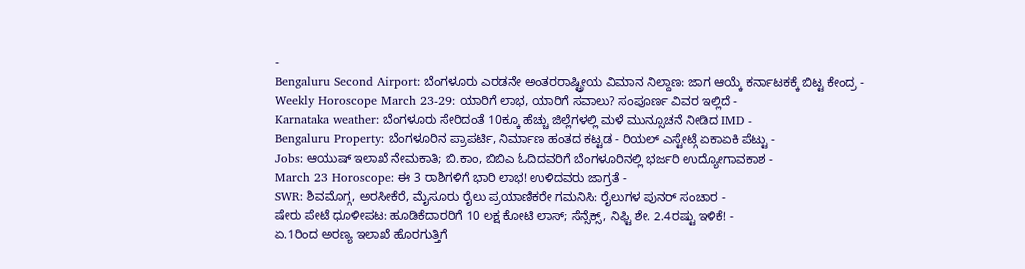-
Bengaluru Second Airport: ಬೆಂಗಳೂರು ಎರಡನೇ ಅಂತರರಾಷ್ಟ್ರೀಯ ವಿಮಾನ ನಿಲ್ದಾಣ: ಜಾಗ ಆಯ್ಕೆ ಕರ್ನಾಟಕಕ್ಕೆ ಬಿಟ್ಟ ಕೇಂದ್ರ -
Weekly Horoscope March 23-29: ಯಾರಿಗೆ ಲಾಭ, ಯಾರಿಗೆ ಸವಾಲು? ಸಂಪೂರ್ಣ ವಿವರ ಇಲ್ಲಿದೆ -
Karnataka weather: ಬೆಂಗಳೂರು ಸೇರಿದಂತೆ 10ಕ್ಕೂ ಹೆಚ್ಚು ಜಿಲ್ಲೆಗಳಲ್ಲಿ ಮಳೆ ಮುನ್ಸೂಚನೆ ನೀಡಿದ IMD -
Bengaluru Property: ಬೆಂಗಳೂರಿನ ಪ್ರಾಪರ್ಟಿ, ನಿರ್ಮಾಣ ಹಂತದ ಕಟ್ಟಡ - ರಿಯಲ್ ಎಸ್ಟೇಟ್ಗೆ ಏಕಾಏಕಿ ಪೆಟ್ಟು -
Jobs: ಆಯುಷ್ ಇಲಾಖೆ ನೇಮಕಾತಿ; ಬಿ.ಕಾಂ, ಬಿಬಿಎ ಓದಿದವರಿಗೆ ಬೆಂಗಳೂರಿನಲ್ಲಿ ಭರ್ಜರಿ ಉದ್ಯೋಗಾವಕಾಶ -
March 23 Horoscope: ಈ 3 ರಾಶಿಗಳಿಗೆ ಭಾರಿ ಲಾಭ! ಉಳಿದವರು ಜಾಗ್ರತೆ -
SWR: ಶಿವಮೊಗ್ಗ, ಅರಸೀಕೆರೆ, ಮೈಸೂರು ರೈಲು ಪ್ರಯಾಣಿಕರೇ ಗಮನಿಸಿ: ರೈಲುಗಳ ಪುನರ್ ಸಂಚಾರ -
ಷೇರು ಪೇಟೆ ಧೂಳೀಪಟ: ಹೂಡಿಕೆದಾರರಿಗೆ 10 ಲಕ್ಷ ಕೋಟಿ ಲಾಸ್; ಸೆನ್ಸೆಕ್ಸ್, ನಿಫ್ಟಿ ಶೇ. 2.4ರಷ್ಟು ಇಳಿಕೆ! -
ಏ.1ರಿಂದ ಅರಣ್ಯ ಇಲಾಖೆ ಹೊರಗುತ್ತಿಗೆ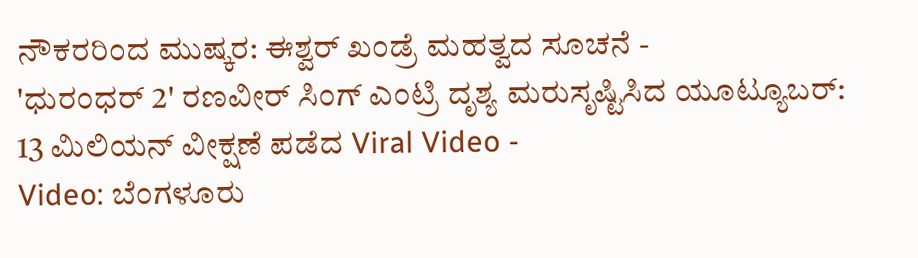ನೌಕರರಿಂದ ಮುಷ್ಕರ: ಈಶ್ವರ್ ಖಂಡ್ರೆ ಮಹತ್ವದ ಸೂಚನೆ -
'ಧುರಂಧರ್ 2' ರಣವೀರ್ ಸಿಂಗ್ ಎಂಟ್ರಿ ದೃಶ್ಯ ಮರುಸೃಷ್ಟಿಸಿದ ಯೂಟ್ಯೂಬರ್: 13 ಮಿಲಿಯನ್ ವೀಕ್ಷಣೆ ಪಡೆದ Viral Video -
Video: ಬೆಂಗಳೂರು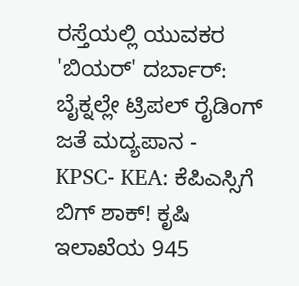ರಸ್ತೆಯಲ್ಲಿ ಯುವಕರ 'ಬಿಯರ್' ದರ್ಬಾರ್: ಬೈಕ್ನಲ್ಲೇ ಟ್ರಿಪಲ್ ರೈಡಿಂಗ್ ಜತೆ ಮದ್ಯಪಾನ -
KPSC- KEA: ಕೆಪಿಎಸ್ಸಿಗೆ ಬಿಗ್ ಶಾಕ್! ಕೃಷಿ ಇಲಾಖೆಯ 945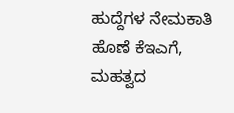ಹುದ್ದೆಗಳ ನೇಮಕಾತಿ ಹೊಣೆ ಕೆಇಎಗೆ, ಮಹತ್ವದ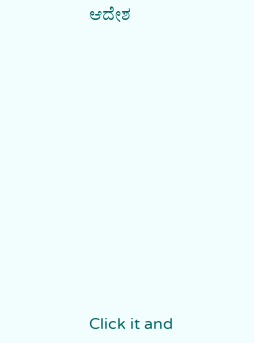ಆದೇಶ












Click it and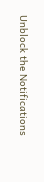Unblock the Notifications